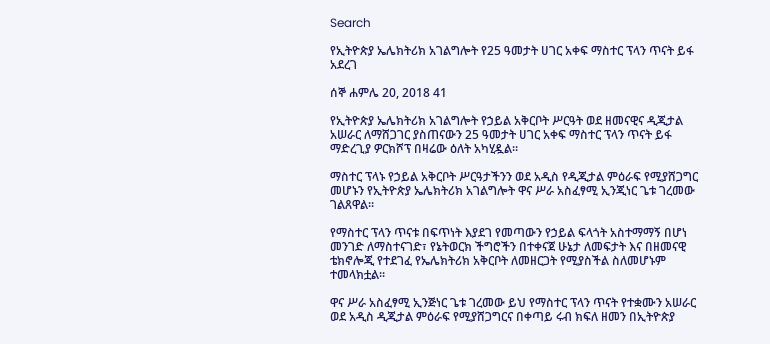Search

የኢትዮጵያ ኤሌክትሪክ አገልግሎት የ25 ዓመታት ሀገር አቀፍ ማስተር ፕላን ጥናት ይፋ አደረገ

ሰኞ ሐምሌ 20, 2018 41

የኢትዮጵያ ኤሌክትሪክ አገልግሎት የኃይል አቅርቦት ሥርዓት ወደ ዘመናዊና ዲጂታል አሠራር ለማሸጋገር ያስጠናውን 25 ዓመታት ሀገር አቀፍ ማስተር ፕላን ጥናት ይፋ ማድረጊያ ዎርክሾፕ በዛሬው ዕለት አካሂዷል።

ማስተር ፕላኑ የኃይል አቅርቦት ሥርዓታችንን ወደ አዲስ የዲጂታል ምዕራፍ የሚያሸጋግር መሆኑን የኢትዮጵያ ኤሌክትሪክ አገልግሎት ዋና ሥራ አስፈፃሚ ኢንጂነር ጌቱ ገረመው ገልጸዋል።

የማስተር ፕላን ጥናቱ በፍጥነት እያደገ የመጣውን የኃይል ፍላጎት አስተማማኝ በሆነ መንገድ ለማስተናገድ፣ የኔትወርክ ችግሮችን በተቀናጀ ሁኔታ ለመፍታት እና በዘመናዊ ቴክኖሎጂ የተደገፈ የኤሌክትሪክ አቅርቦት ለመዘርጋት የሚያስችል ስለመሆኑም ተመላክቷል።

ዋና ሥራ አስፈፃሚ ኢንጅነር ጌቱ ገረመው ይህ የማስተር ፕላን ጥናት የተቋሙን አሠራር ወደ አዲስ ዲጂታል ምዕራፍ የሚያሸጋግርና በቀጣይ ሩብ ክፍለ ዘመን በኢትዮጵያ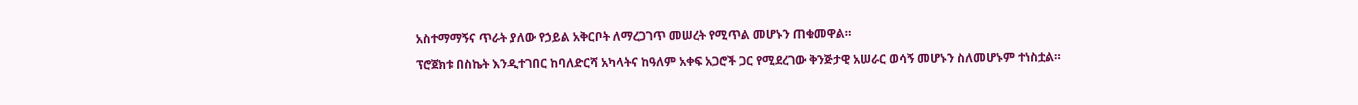አስተማማኝና ጥራት ያለው የኃይል አቅርቦት ለማረጋገጥ መሠረት የሚጥል መሆኑን ጠቁመዋል።

ፕሮጀክቱ በስኬት እንዲተገበር ከባለድርሻ አካላትና ከዓለም አቀፍ አጋሮች ጋር የሚደረገው ቅንጅታዊ አሠራር ወሳኝ መሆኑን ስለመሆኑም ተነስቷል።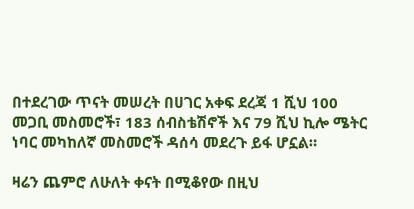በተደረገው ጥናት መሠረት በሀገር አቀፍ ደረጃ 1 ሺህ 100 መጋቢ መስመሮች፣ 183 ሰብስቴሽኖች እና 79 ሺህ ኪሎ ሜትር ነባር መካከለኛ መስመሮች ዳሰሳ መደረጉ ይፋ ሆኗል።

ዛሬን ጨምሮ ለሁለት ቀናት በሚቆየው በዚህ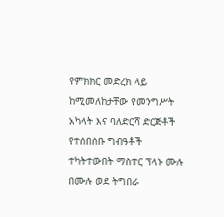የምክክር መድረክ ላይ ከሚመለከታቸው የመንግሥት አካላት እና ባለድርሻ ድርጅቶች የተሰበሰቡ ግብዓቶች ተካትተውበት ማስተር ፕላኑ ሙሉ በሙሉ ወደ ትግበራ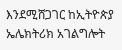እንደሚሸጋገር ከኢትዮጵያ ኤሌክትሪክ አገልግሎት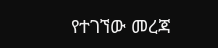የተገኘው መረጃ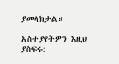ያመላክታል።

አስተያየትዎን እዚህ ያስፍሩ: